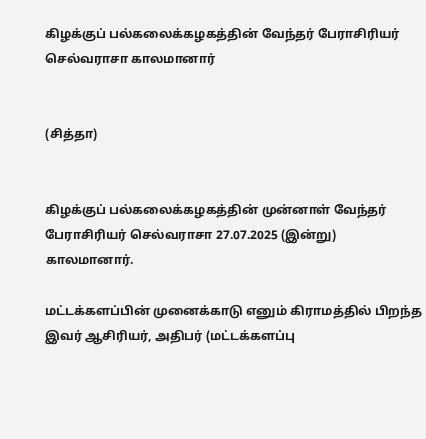கிழக்குப் பல்கலைக்கழகத்தின் வேந்தர் பேராசிரியர் செல்வராசா காலமானார்


(சித்தா)


கிழக்குப் பல்கலைக்கழகத்தின் முன்னாள் வேந்தர் பேராசிரியர் செல்வராசா 27.07.2025 (இன்று) காலமானார்.

மட்டக்களப்பின் முனைக்காடு எனும் கிராமத்தில் பிறந்த இவர் ஆசிரியர், அதிபர் (மட்டக்களப்பு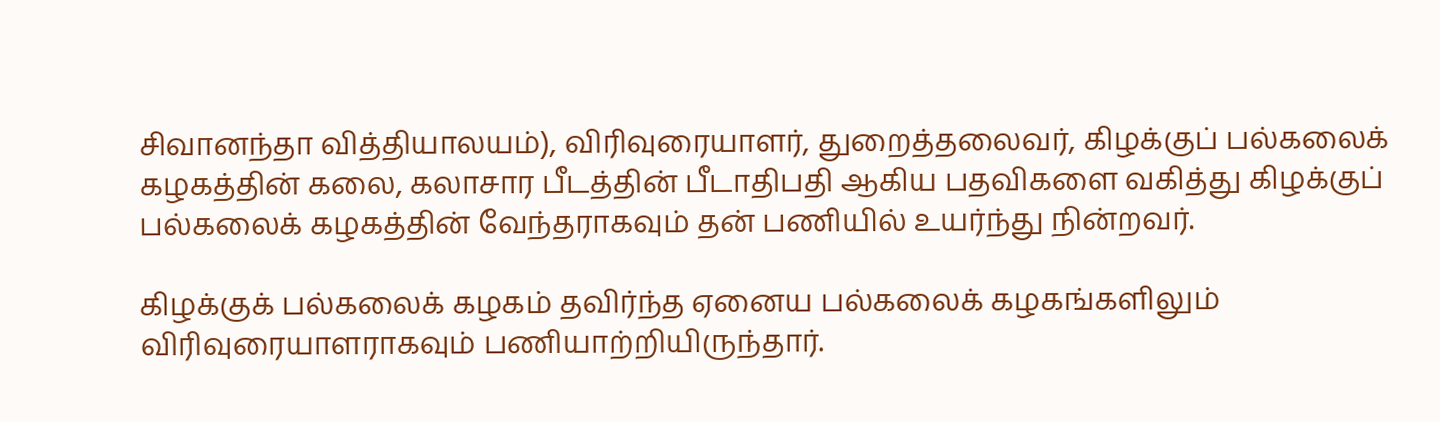சிவானந்தா வித்தியாலயம்), விரிவுரையாளர், துறைத்தலைவர், கிழக்குப் பல்கலைக் கழகத்தின் கலை, கலாசார பீடத்தின் பீடாதிபதி ஆகிய பதவிகளை வகித்து கிழக்குப் பல்கலைக் கழகத்தின் வேந்தராகவும் தன் பணியில் உயர்ந்து நின்றவர்.

கிழக்குக் பல்கலைக் கழகம் தவிர்ந்த ஏனைய பல்கலைக் கழகங்களிலும் விரிவுரையாளராகவும் பணியாற்றியிருந்தார்.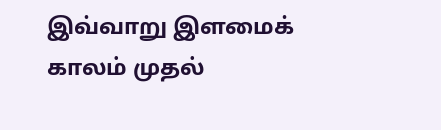இவ்வாறு இளமைக் காலம் முதல்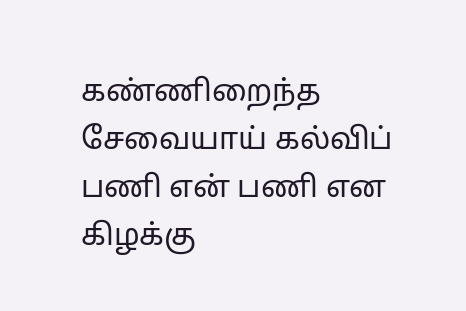கண்ணிறைந்த சேவையாய் கல்விப் பணி என் பணி என கிழக்கு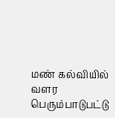மண் கல்வியில் வளர பெரும்பாடுபட்டு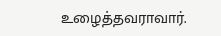உழைத்தவராவார்.